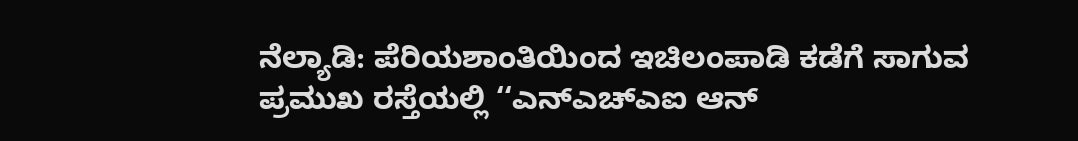ನೆಲ್ಯಾಡಿ: ಪೆರಿಯಶಾಂತಿಯಿಂದ ಇಚಿಲಂಪಾಡಿ ಕಡೆಗೆ ಸಾಗುವ ಪ್ರಮುಖ ರಸ್ತೆಯಲ್ಲಿ ‘‘ಎನ್ಎಚ್ಎಐ ಆನ್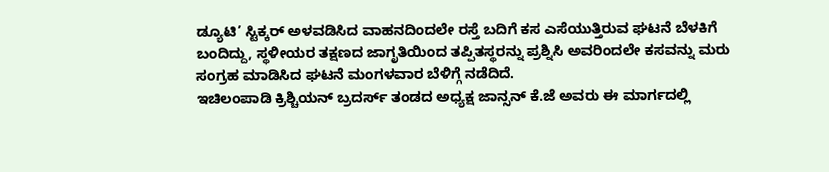ಡ್ಯೂಟಿ’ ಸ್ಟಿಕ್ಕರ್ ಅಳವಡಿಸಿದ ವಾಹನದಿಂದಲೇ ರಸ್ತೆ ಬದಿಗೆ ಕಸ ಎಸೆಯುತ್ತಿರುವ ಘಟನೆ ಬೆಳಕಿಗೆ ಬಂದಿದ್ದು, ಸ್ಥಳೀಯರ ತಕ್ಷಣದ ಜಾಗೃತಿಯಿಂದ ತಪ್ಪಿತಸ್ಥರನ್ನು ಪ್ರಶ್ನಿಸಿ ಅವರಿಂದಲೇ ಕಸವನ್ನು ಮರು ಸಂಗ್ರಹ ಮಾಡಿಸಿದ ಘಟನೆ ಮಂಗಳವಾರ ಬೆಳಿಗ್ಗೆ ನಡೆದಿದೆ.
ಇಚಿಲಂಪಾಡಿ ಕ್ರಿಶ್ಚಿಯನ್ ಬ್ರದರ್ಸ್ ತಂಡದ ಅಧ್ಯಕ್ಷ ಜಾನ್ಸನ್ ಕೆ.ಜೆ ಅವರು ಈ ಮಾರ್ಗದಲ್ಲಿ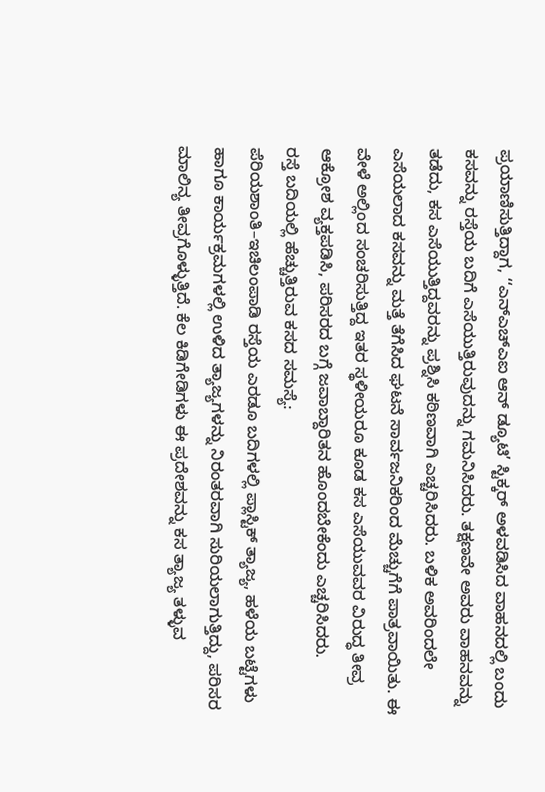ಪ್ರಯಾಣಿಸುತ್ತಿದ್ದಾಗ, ‘‘ಎನ್ಎಚ್ಎಐ ಆನ್ ಡ್ಯೂಟಿ’ ಸ್ಟಿಕ್ಕರ್ ಅಳವಡಿಸಿದ ವಾಹನದಲ್ಲಿ ಬಂದು ಕಸವನ್ನು ರಸ್ತೆಯ ಬದಿಗೆ ಎಸೆಯುತ್ತಿರುವುದನ್ನು ಗಮನಿಸಿದರು. ತಕ್ಷಣವೇ ಅವರು ವಾಹನವನ್ನು ತಡೆದು, ಕಸ ಎಸೆಯುತ್ತಿದ್ದವರನ್ನು ಪ್ರಶ್ನಿಸಿ ಕಠಿಣವಾಗಿ ಎಚ್ಚರಿಸಿದರು. ಬಳಿಕ ಅವರಿಂದಲೇ ಎಸೆಯಲಾದ ಕಸವನ್ನು ಮತ್ತೆ ತೆಗೆಸಿದ ಘಟನೆ ಸಾರ್ವಜನಿಕರಿಂದ ಮೆಚ್ಚುಗೆಗೆ ಪಾತ್ರವಾಯಿತು. ಈ ವೇಳೆ ಅಲ್ಲಿಂದ ಸಂಚರಿಸುತ್ತಿದ್ದ ಇತರ ಸ್ಥಳೀಯರೂ ಕೂಡ ಕಸ ಎಸೆಯುವವರ ವಿರುದ್ಧ ತೀವ್ರ ಆಕ್ರೋಶ ವ್ಯಕ್ತಪಡಿಸಿ, ಪರಿಸರದ ಬಗ್ಗೆ ಜವಾಬ್ದಾರಿತನ ಹೊಂದಬೇಕೆಂದು ಎಚ್ಚರಿಸಿದರು.
ರಸ್ತೆ ಬದಿಯಲ್ಲಿ ಹೆಚ್ಚುತ್ತಿರುವ ಕಸದ ಸಮಸ್ಯೆ:
ಪೆರಿಯಶಾಂತಿ–ಇಚಿಲಂಪಾಡಿ ರಸ್ತೆಯ ಎರಡೂ ಬದಿಗಳಲ್ಲಿ ಪ್ಲಾಸ್ಟಿಕ್ ತ್ಯಾಜ್ಯ, ಹಳೆಯ ಬಟ್ಟೆಗಳು ಹಾಗೂ ಕಾರ್ಯಕ್ರಮಗಳಲ್ಲಿ ಉಳಿದ ತ್ಯಾಜ್ಯಗಳನ್ನು ನಿರಂತರವಾಗಿ ಸುರಿಯಲಾಗುತ್ತಿದ್ದು, ಪರಿಸರ ಮಾಲಿನ್ಯ ತೀವ್ರಗೊಳ್ಳುತ್ತಿದೆ. ಕೆಲ ಕಿಡಿಗೇಡಿಗಳು ಈ ಪ್ರದೇಶವನ್ನು ಕಸ ತ್ಯಾಜ್ಯ ತಳ್ಳುವ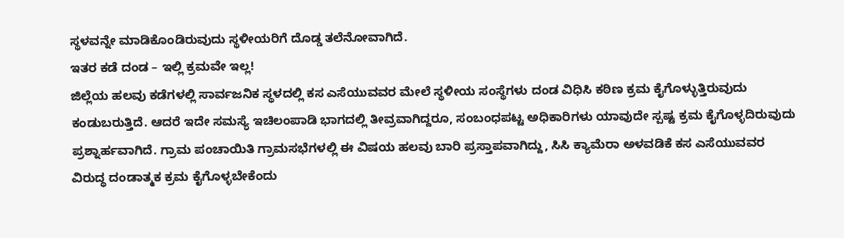ಸ್ಥಳವನ್ನೇ ಮಾಡಿಕೊಂಡಿರುವುದು ಸ್ಥಳೀಯರಿಗೆ ದೊಡ್ಡ ತಲೆನೋವಾಗಿದೆ.
ಇತರ ಕಡೆ ದಂಡ – ಇಲ್ಲಿ ಕ್ರಮವೇ ಇಲ್ಲ!
ಜಿಲ್ಲೆಯ ಹಲವು ಕಡೆಗಳಲ್ಲಿ ಸಾರ್ವಜನಿಕ ಸ್ಥಳದಲ್ಲಿ ಕಸ ಎಸೆಯುವವರ ಮೇಲೆ ಸ್ಥಳೀಯ ಸಂಸ್ಥೆಗಳು ದಂಡ ವಿಧಿಸಿ ಕಠಿಣ ಕ್ರಮ ಕೈಗೊಳ್ಳುತ್ತಿರುವುದು ಕಂಡುಬರುತ್ತಿದೆ. ಆದರೆ ಇದೇ ಸಮಸ್ಯೆ ಇಚಿಲಂಪಾಡಿ ಭಾಗದಲ್ಲಿ ತೀವ್ರವಾಗಿದ್ದರೂ, ಸಂಬಂಧಪಟ್ಟ ಅಧಿಕಾರಿಗಳು ಯಾವುದೇ ಸ್ಪಷ್ಟ ಕ್ರಮ ಕೈಗೊಳ್ಳದಿರುವುದು ಪ್ರಶ್ನಾರ್ಹವಾಗಿದೆ. ಗ್ರಾಮ ಪಂಚಾಯಿತಿ ಗ್ರಾಮಸಭೆಗಳಲ್ಲಿ ಈ ವಿಷಯ ಹಲವು ಬಾರಿ ಪ್ರಸ್ತಾಪವಾಗಿದ್ದು, ಸಿಸಿ ಕ್ಯಾಮೆರಾ ಅಳವಡಿಕೆ ಕಸ ಎಸೆಯುವವರ ವಿರುದ್ಧ ದಂಡಾತ್ಮಕ ಕ್ರಮ ಕೈಗೊಳ್ಳಬೇಕೆಂದು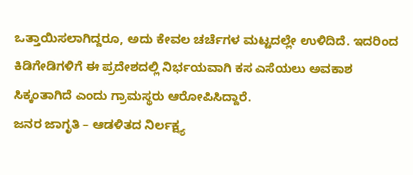ಒತ್ತಾಯಿಸಲಾಗಿದ್ದರೂ, ಅದು ಕೇವಲ ಚರ್ಚೆಗಳ ಮಟ್ಟದಲ್ಲೇ ಉಳಿದಿದೆ. ಇದರಿಂದ ಕಿಡಿಗೇಡಿಗಳಿಗೆ ಈ ಪ್ರದೇಶದಲ್ಲಿ ನಿರ್ಭಯವಾಗಿ ಕಸ ಎಸೆಯಲು ಅವಕಾಶ ಸಿಕ್ಕಂತಾಗಿದೆ ಎಂದು ಗ್ರಾಮಸ್ಥರು ಆರೋಪಿಸಿದ್ದಾರೆ.
ಜನರ ಜಾಗೃತಿ – ಆಡಳಿತದ ನಿರ್ಲಕ್ಷ್ಯ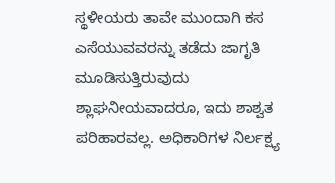ಸ್ಥಳೀಯರು ತಾವೇ ಮುಂದಾಗಿ ಕಸ ಎಸೆಯುವವರನ್ನು ತಡೆದು ಜಾಗೃತಿ ಮೂಡಿಸುತ್ತಿರುವುದು ಶ್ಲಾಘನೀಯವಾದರೂ, ಇದು ಶಾಶ್ವತ ಪರಿಹಾರವಲ್ಲ. ಅಧಿಕಾರಿಗಳ ನಿರ್ಲಕ್ಷ್ಯ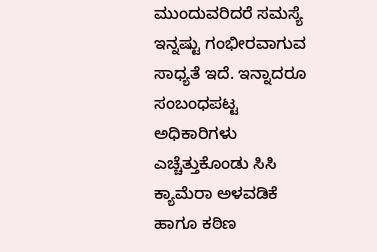ಮುಂದುವರಿದರೆ ಸಮಸ್ಯೆ ಇನ್ನಷ್ಟು ಗಂಭೀರವಾಗುವ ಸಾಧ್ಯತೆ ಇದೆ. ಇನ್ನಾದರೂ ಸಂಬಂಧಪಟ್ಟ ಅಧಿಕಾರಿಗಳು ಎಚ್ಚೆತ್ತುಕೊಂಡು ಸಿಸಿ ಕ್ಯಾಮೆರಾ ಅಳವಡಿಕೆ ಹಾಗೂ ಕಠಿಣ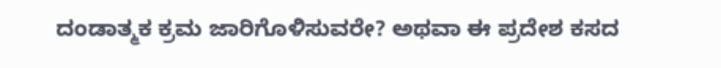ದಂಡಾತ್ಮಕ ಕ್ರಮ ಜಾರಿಗೊಳಿಸುವರೇ? ಅಥವಾ ಈ ಪ್ರದೇಶ ಕಸದ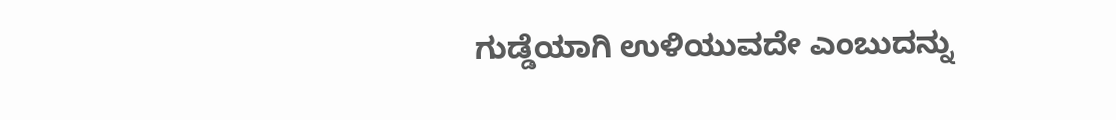ಗುಡ್ಡೆಯಾಗಿ ಉಳಿಯುವದೇ ಎಂಬುದನ್ನು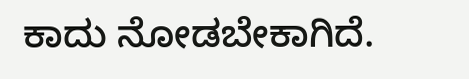ಕಾದು ನೋಡಬೇಕಾಗಿದೆ.